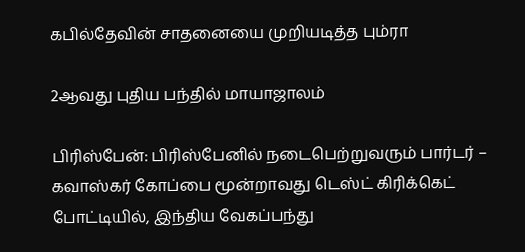கபில்தேவின் சாதனையை முறியடித்த பும்ரா

2ஆவது புதிய பந்தில் மாயாஜாலம்

பிரிஸ்பேன்: பிரிஸ்பேனில் நடைபெற்றுவரும் பார்டர் – கவாஸ்கர் கோப்பை மூன்றாவது டெஸ்ட் கிரிக்கெட் போட்டியில், இந்திய வேகப்பந்து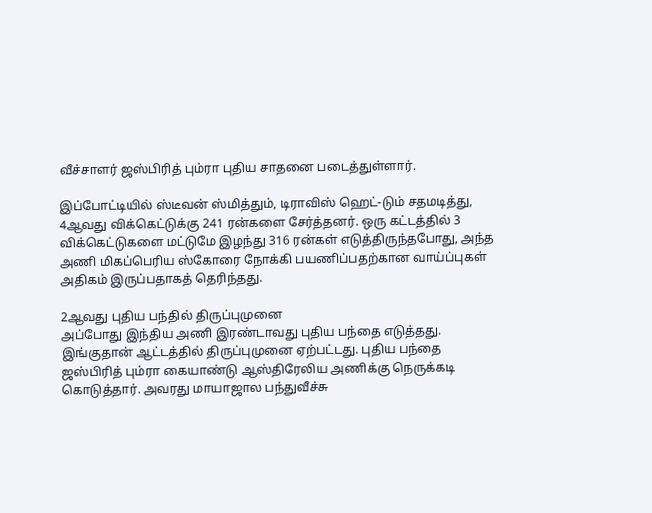வீச்சாளர் ஜஸ்பிரித் பும்ரா புதிய சாதனை படைத்துள்ளார்.

இப்போட்டியில் ஸ்டீவன் ஸ்மித்தும், டிராவிஸ் ஹெட்-டும் சதமடித்து, 4ஆவது விக்கெட்டுக்கு 241 ரன்களை சேர்த்தனர். ஒரு கட்டத்தில் 3 விக்கெட்டுகளை மட்டுமே இழந்து 316 ரன்கள் எடுத்திருந்தபோது, அந்த அணி மிகப்பெரிய ஸ்கோரை நோக்கி பயணிப்பதற்கான வாய்ப்புகள் அதிகம் இருப்பதாகத் தெரிந்தது.

2ஆவது புதிய பந்தில் திருப்புமுனை
அப்போது இந்திய அணி இரண்டாவது புதிய பந்தை எடுத்தது. இங்குதான் ஆட்டத்தில் திருப்புமுனை ஏற்பட்டது. புதிய பந்தை ஜஸ்பிரித் பும்ரா கையாண்டு ஆஸ்திரேலிய அணிக்கு நெருக்கடி கொடுத்தார். அவரது மாயாஜால பந்துவீச்சு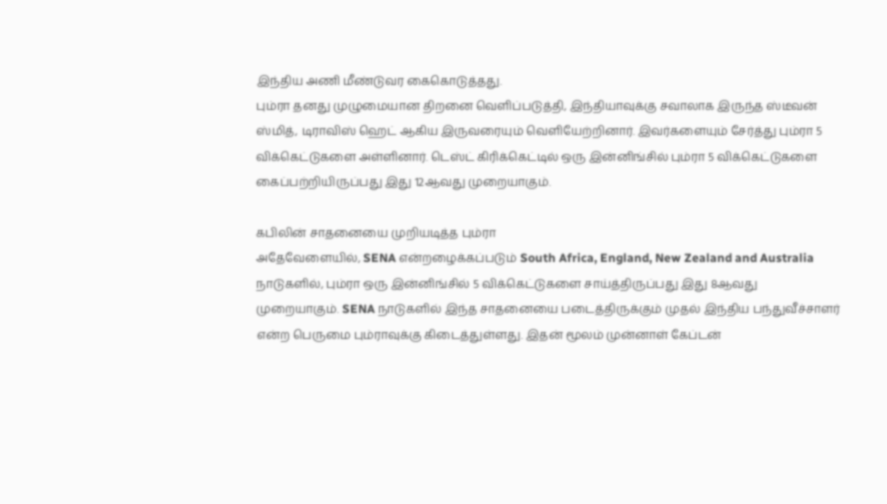இந்திய அணி மீண்டுவர கைகொடுத்தது.
பும்ரா தனது முழுமையான திறனை வெளிப்படுத்தி, இந்தியாவுக்கு சவாலாக இருந்த ஸ்டீவன் ஸ்மித், டிராவிஸ் ஹெட் ஆகிய இருவரையும் வெளியேற்றினார். இவர்களையும் சேர்த்து பும்ரா 5 விக்கெட்டுகளை அள்ளினார். டெஸ்ட் கிரிக்கெட்டில் ஒரு இன்னிங்சில் பும்ரா 5 விக்கெட்டுகளை கைப்பற்றியிருப்பது இது 12ஆவது முறையாகும்.

கபிலின் சாதனையை முறியடித்த பும்ரா
அதேவேளையில், SENA என்றழைக்கப்படும் South Africa, England, New Zealand and Australia நாடுகளில், பும்ரா ஒரு இன்னிங்சில் 5 விக்கெட்டுகளை சாய்த்திருப்பது இது 8ஆவது முறையாகும். SENA நாடுகளில் இந்த சாதனையை படைத்திருக்கும் முதல் இந்திய பந்துவீச்சாளர் என்ற பெருமை பும்ராவுக்கு கிடைத்துள்ளது. இதன் மூலம் முன்னாள் கேப்டன்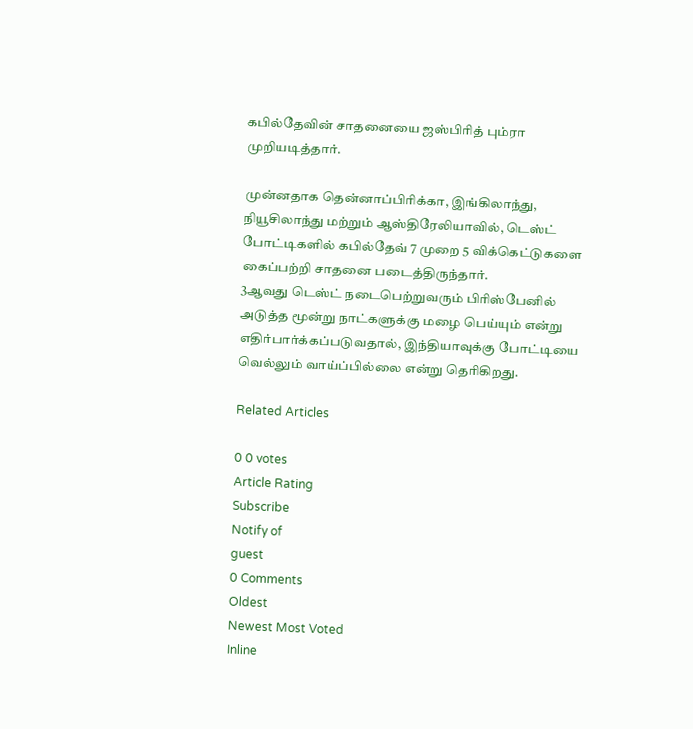கபில்தேவின் சாதனையை ஜஸ்பிரித் பும்ரா முறியடித்தார்.

முன்னதாக தென்னாப்பிரிக்கா, இங்கிலாந்து, நியூசிலாந்து மற்றும் ஆஸ்திரேலியாவில், டெஸ்ட் போட்டிகளில் கபில்தேவ் 7 முறை 5 விக்கெட்டுகளை கைப்பற்றி சாதனை படைத்திருந்தார்.
3ஆவது டெஸ்ட் நடைபெற்றுவரும் பிரிஸ்பேனில் அடுத்த மூன்று நாட்களுக்கு மழை பெய்யும் என்று எதிர்பார்க்கப்படுவதால், இந்தியாவுக்கு போட்டியை வெல்லும் வாய்ப்பில்லை என்று தெரிகிறது.

Related Articles

0 0 votes
Article Rating
Subscribe
Notify of
guest
0 Comments
Oldest
Newest Most Voted
Inline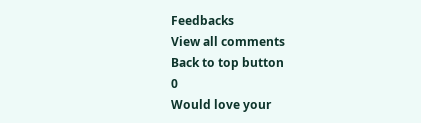Feedbacks
View all comments
Back to top button
0
Would love your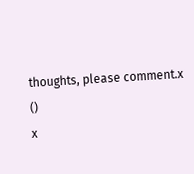thoughts, please comment.x
()
x